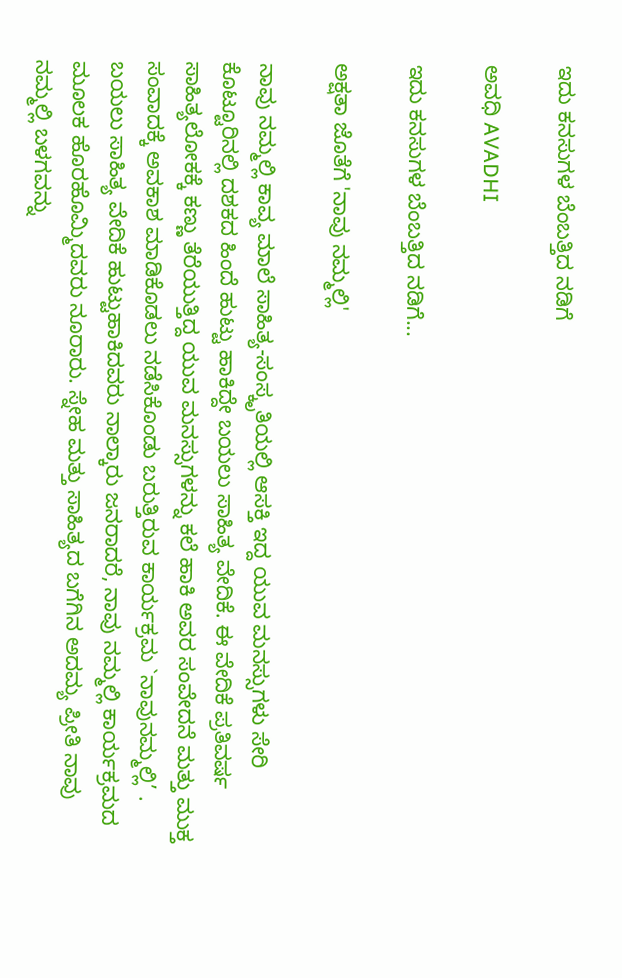ಇದು ಕನಸುಗಳ ಬೆಂಬತ್ತಿದ ನಡಿಗೆ‍

ಅವಧಿ AVADHI

ಇದು ಕನಸುಗಳ ಬೆಂಬತ್ತಿದ ನಡಿಗೆ...

ಅಕ್ಷತಾ ಜೊತೆಗೆ 'ನಾವು ನಮ್ಮಲ್ಲಿ'

ನಾವು ನಮ್ಮಲ್ಲಿ ಕಾವ್ಯ ಮಾಲೆ ಸಾಹಿತ್ಯ-ಸಂಸ್ಕೃತಿಯಲ್ಲಿ ಆಸಕ್ತಿ ಇದ್ದ ಯುವ ಮನಸ್ಸುಗಳು ಸೇರಿ ಕೊಟ್ಟೂರಿನಲ್ಲಿ ದಶಕದ ಹಿಂದೆ ಹುಟ್ಟು ಹಾಕಿದ್ದೇ ಬಯಲು ಸಾಹಿತ್ಯ ವೇದಿಕೆ. ಈ ವೇದಿಕೆ ಪ್ರತಿವರ್ಷ ಸಾಹಿತ್ಯಲೋಕಕ್ಕೆ ಕಣ್ಣು ತೆರೆಯುತ್ತಿದ್ದ ಯುವ ಮನಸ್ಸುಗಳನ್ನು ಕಲೆ ಹಾಕಿ ಅವರ ಸಂವೇದನೆ ಮತ್ತು ಮುಕ್ತ ಸಂವಾದಕ್ಕೆ ಅವಕಾಶ ಮಾಡಿಕೊಡಲು ನಡೆಸಿಕೊಂಡು ಬರುತ್ತಿರುವ ಕಾರ್ಯಕ್ರಮ `ನಾವುನಮ್ಮಲ್ಲಿ’ . ಬಯಲು ಸಾಹಿತ್ಯ ವೇದಿಕೆ ಹುಟ್ಟುಹಾಕಿದವರು ನಾಲ್ಕಾರು ಜನರಾದರೆ, ನಾವು ನಮ್ಮಲ್ಲಿ ಕಾರ್ಯಕ್ರಮದ ಮೂಲಕ ಹೊರಹೊಮ್ಮಿದವರು ನೂರಾರು. ಸ್ನೇಹ ಮತ್ತು ಸಾಹಿತ್ಯದ ಬಗೆಗಿನ ಅದಮ್ಯ ಪ್ರೀತಿ ನಾವು ನಮ್ಮಲ್ಲಿ ಬಳಗವನ್ನು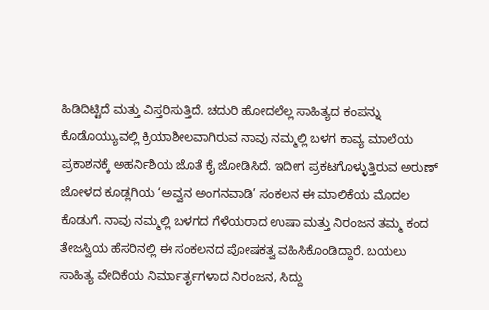ಹಿಡಿದಿಟ್ಟಿದೆ ಮತ್ತು ವಿಸ್ತರಿಸುತ್ತಿದೆ. ಚದುರಿ ಹೋದಲೆಲ್ಲ ಸಾಹಿತ್ಯದ ಕಂಪನ್ನು ಕೊಡೊಯ್ಯುವಲ್ಲಿ ಕ್ರಿಯಾಶೀಲವಾಗಿರುವ ನಾವು ನಮ್ಮಲ್ಲಿ ಬಳಗ ಕಾವ್ಯ ಮಾಲೆಯ ಪ್ರಕಾಶನಕ್ಕೆ ಅಹರ್ನಿಶಿಯ ಜೊತೆ ಕೈ ಜೋಡಿಸಿದೆ. ಇದೀಗ ಪ್ರಕಟಗೊಳ್ಳುತ್ತಿರುವ ಅರುಣ್ ಜೋಳದ ಕೂಡ್ಲಗಿಯ ‘ಅವ್ವನ ಅಂಗನವಾಡಿ’ ಸಂಕಲನ ಈ ಮಾಲಿಕೆಯ ಮೊದಲ ಕೊಡುಗೆ. ನಾವು ನಮ್ಮಲ್ಲಿ ಬಳಗದ ಗೆಳೆಯರಾದ ಉಷಾ ಮತ್ತು ನಿರಂಜನ ತಮ್ಮ ಕಂದ ತೇಜಸ್ವಿಯ ಹೆಸರಿನಲ್ಲಿ ಈ ಸಂಕಲನದ ಪೋಷಕತ್ವ ವಹಿಸಿಕೊಂಡಿದ್ದಾರೆ. ಬಯಲು ಸಾಹಿತ್ಯ ವೇದಿಕೆಯ ನಿರ್ಮಾರ್ತೃಗಳಾದ ನಿರಂಜನ, ಸಿದ್ದು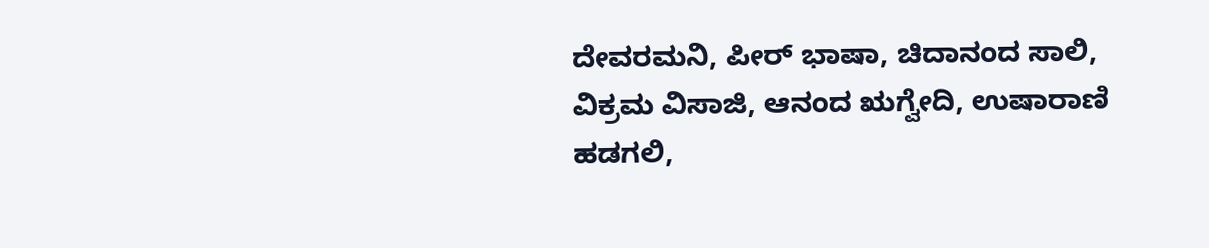ದೇವರಮನಿ, ಪೀರ್ ಭಾಷಾ, ಚಿದಾನಂದ ಸಾಲಿ, ವಿಕ್ರಮ ವಿಸಾಜಿ, ಆನಂದ ಋಗ್ವೇದಿ, ಉಷಾರಾಣಿ ಹಡಗಲಿ,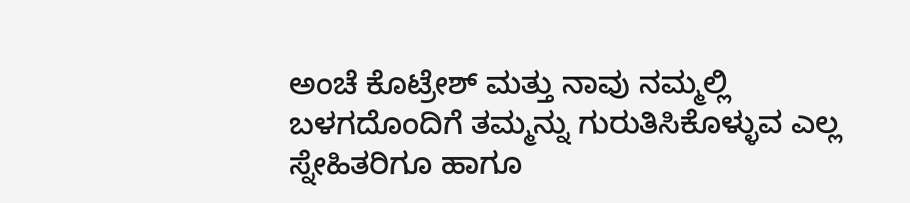ಅಂಚೆ ಕೊಟ್ರೇಶ್ ಮತ್ತು ನಾವು ನಮ್ಮಲ್ಲಿ ಬಳಗದೊಂದಿಗೆ ತಮ್ಮನ್ನು ಗುರುತಿಸಿಕೊಳ್ಳುವ ಎಲ್ಲ ಸ್ನೇಹಿತರಿಗೂ ಹಾಗೂ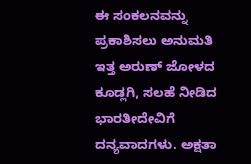ಈ ಸಂಕಲನವನ್ನು ಪ್ರಕಾಶಿಸಲು ಅನುಮತಿ ಇತ್ತ ಅರುಣ್ ಜೋಳದ ಕೂಡ್ಲಗಿ, ಸಲಹೆ ನೀಡಿದ ಭಾರತೀದೇವಿಗೆ ದನ್ಯವಾದಗಳು. ಅಕ್ಷತಾ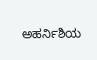ಅಹರ್ನಿಶಿಯ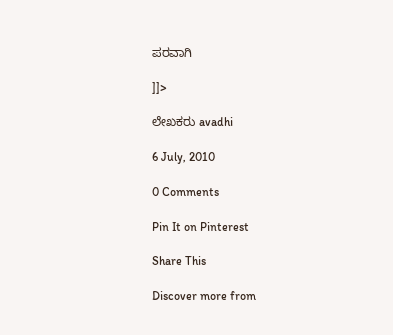ಪರವಾಗಿ

]]>

ಲೇಖಕರು avadhi

6 July, 2010

0 Comments

Pin It on Pinterest

Share This

Discover more from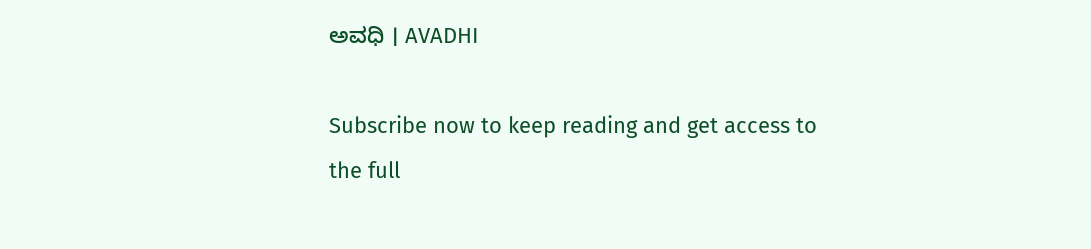ಅವಧಿ । AVADHI

Subscribe now to keep reading and get access to the full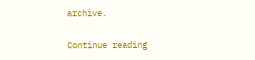archive.

Continue reading